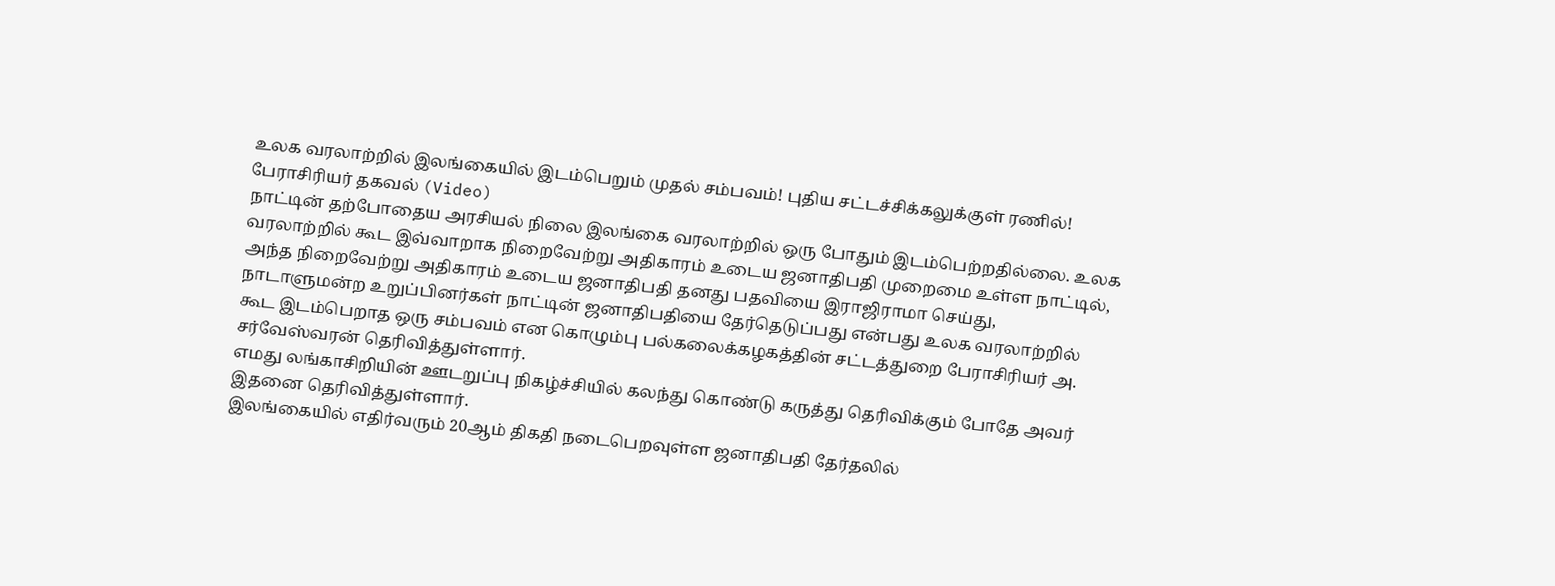உலக வரலாற்றில் இலங்கையில் இடம்பெறும் முதல் சம்பவம்! புதிய சட்டச்சிக்கலுக்குள் ரணில்! பேராசிரியர் தகவல் (Video)
நாட்டின் தற்போதைய அரசியல் நிலை இலங்கை வரலாற்றில் ஒரு போதும் இடம்பெற்றதில்லை. உலக வரலாற்றில் கூட இவ்வாறாக நிறைவேற்று அதிகாரம் உடைய ஜனாதிபதி முறைமை உள்ள நாட்டில், அந்த நிறைவேற்று அதிகாரம் உடைய ஜனாதிபதி தனது பதவியை இராஜிராமா செய்து, நாடாளுமன்ற உறுப்பினர்கள் நாட்டின் ஜனாதிபதியை தேர்தெடுப்பது என்பது உலக வரலாற்றில் கூட இடம்பெறாத ஒரு சம்பவம் என கொழும்பு பல்கலைக்கழகத்தின் சட்டத்துறை பேராசிரியர் அ. சர்வேஸ்வரன் தெரிவித்துள்ளார்.
எமது லங்காசிறியின் ஊடறுப்பு நிகழ்ச்சியில் கலந்து கொண்டு கருத்து தெரிவிக்கும் போதே அவர் இதனை தெரிவித்துள்ளார்.
இலங்கையில் எதிர்வரும் 20ஆம் திகதி நடைபெறவுள்ள ஜனாதிபதி தேர்தலில்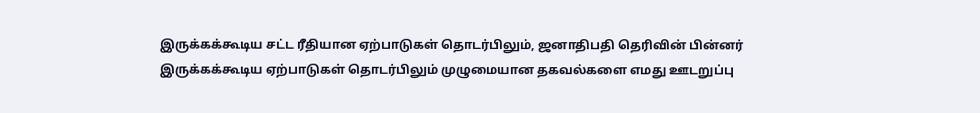இருக்கக்கூடிய சட்ட ரீதியான ஏற்பாடுகள் தொடர்பிலும், ஜனாதிபதி தெரிவின் பின்னர் இருக்கக்கூடிய ஏற்பாடுகள் தொடர்பிலும் முழுமையான தகவல்களை எமது ஊடறுப்பு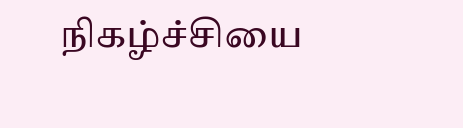நிகழ்ச்சியை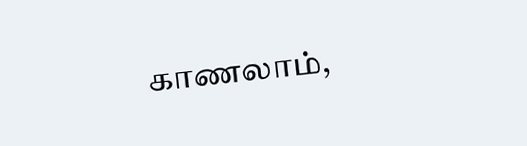காணலாம்,